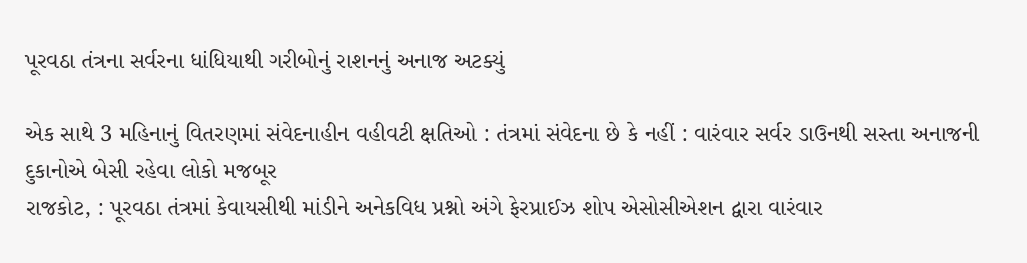પૂરવઠા તંત્રના સર્વરના ધાંધિયાથી ગરીબોનું રાશનનું અનાજ અટક્યું

એક સાથે 3 મહિનાનું વિતરણમાં સંવેદનાહીન વહીવટી ક્ષતિઓ : તંત્રમાં સંવેદના છે કે નહીં : વારંવાર સર્વર ડાઉનથી સસ્તા અનાજની દુકાનોએ બેસી રહેવા લોકો મજબૂર
રાજકોટ, : પૂરવઠા તંત્રમાં કેવાયસીથી માંડીને અનેકવિધ પ્રશ્નો અંગે ફેરપ્રાઈઝ શોપ એસોસીએશન દ્વારા વારંવાર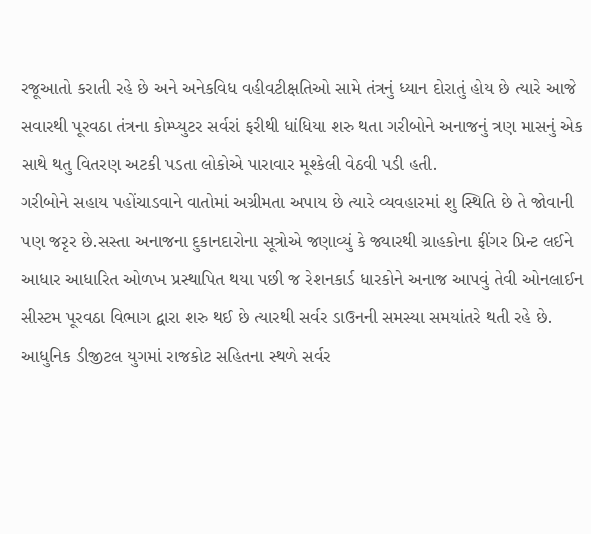રજૂઆતો કરાતી રહે છે અને અનેકવિધ વહીવટીક્ષતિઓ સામે તંત્રનું ધ્યાન દોરાતું હોય છે ત્યારે આજે સવારથી પૂરવઠા તંત્રના કોમ્પ્યુટર સર્વરાં ફરીથી ધાંધિયા શરુ થતા ગરીબોને અનાજનું ત્રણ માસનું એક સાથે થતુ વિતરણ અટકી પડતા લોકોએ પારાવાર મૂશ્કેલી વેઠવી પડી હતી.
ગરીબોને સહાય પહોંચાડવાને વાતોમાં અગ્રીમતા અપાય છે ત્યારે વ્યવહારમાં શુ સ્થિતિ છે તે જોવાની પણ જરૃર છે.સસ્તા અનાજના દુકાનદારોના સૂત્રોએ જણાવ્યું કે જ્યારથી ગ્રાહકોના ફીંગર પ્રિન્ટ લઈને આધાર આધારિત ઓળખ પ્રસ્થાપિત થયા પછી જ રેશનકાર્ડ ધારકોને અનાજ આપવું તેવી ઓનલાઈન સીસ્ટમ પૂરવઠા વિભાગ દ્વારા શરુ થઈ છે ત્યારથી સર્વર ડાઉનની સમસ્યા સમયાંતરે થતી રહે છે.
આધુનિક ડીજીટલ યુગમાં રાજકોટ સહિતના સ્થળે સર્વર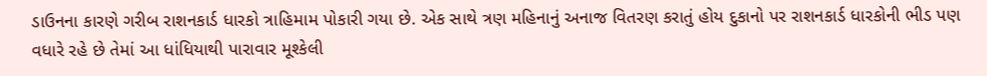ડાઉનના કારણે ગરીબ રાશનકાર્ડ ધારકો ત્રાહિમામ પોકારી ગયા છે. એક સાથે ત્રણ મહિનાનું અનાજ વિતરણ કરાતું હોય દુકાનો પર રાશનકાર્ડ ધારકોની ભીડ પણ વધારે રહે છે તેમાં આ ધાંધિયાથી પારાવાર મૂશ્કેલી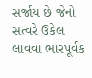સર્જાય છે જેનો સત્વરે ઉકેલ લાવવા ભારપૂર્વક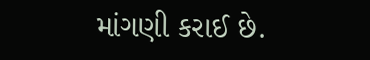માંગણી કરાઈ છે.